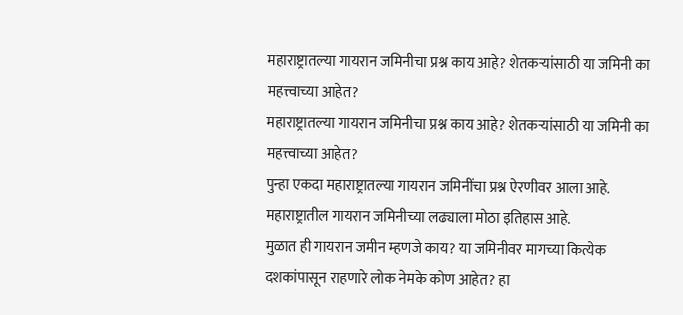महाराष्ट्रातल्या गायरान जमिनीचा प्रश्न काय आहे? शेतकऱ्यांसाठी या जमिनी का महत्त्वाच्या आहेत?
महाराष्ट्रातल्या गायरान जमिनीचा प्रश्न काय आहे? शेतकऱ्यांसाठी या जमिनी का महत्त्वाच्या आहेत?
पुन्हा एकदा महाराष्ट्रातल्या गायरान जमिनींचा प्रश्न ऐरणीवर आला आहे. महाराष्ट्रातील गायरान जमिनीच्या लढ्याला मोठा इतिहास आहे.
मुळात ही गायरान जमीन म्हणजे काय? या जमिनीवर मागच्या कित्येक दशकांपासून राहणारे लोक नेमके कोण आहेत? हा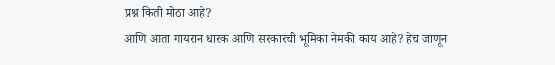प्रश्न किती मोठा आहे?
आणि आता गायरान धारक आणि सरकारची भूमिका नेमकी काय आहे? हेच जाणून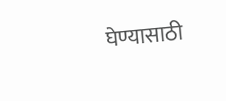घेण्यासाठी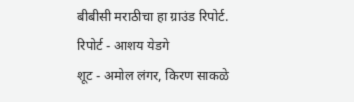बीबीसी मराठीचा हा ग्राउंड रिपोर्ट.
रिपोर्ट - आशय येडगे
शूट - अमोल लंगर, किरण साकळे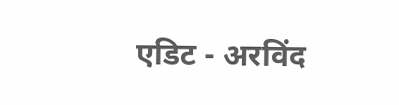एडिट - अरविंद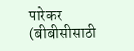पारेकर
(बीबीसीसाठी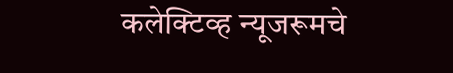कलेक्टिव्ह न्यूजरूमचे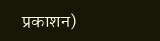प्रकाशन)